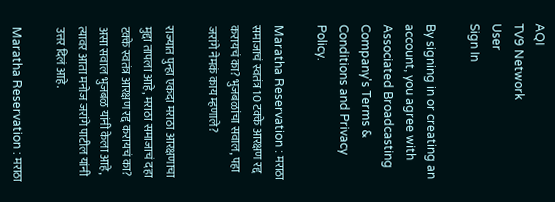AQI
TV9 Network
User
Sign In

By signing in or creating an account, you agree with Associated Broadcasting Company's Terms & Conditions and Privacy Policy.

Maratha Reservation : मराठा समाजाचं स्वतंत्र 10 टक्के आरक्षण रद्द करायचं का? भुजबळांचा सवाल, पहा जरांगे नेमकं काय म्हणाले?

राज्यात पुन्हा एकदा मराठा आरक्षणाचा मुद्दा तापला आहे, मराठा समाजाचं दहा टक्के स्वतंत्र आरक्षण रद्द करायचं का? असा सवाल भुजबळ यांनी केला आहे, त्यावर आता मनोज जरांगे पाटील यांनी उत्तर दिलं आहे.

Maratha Reservation : मराठा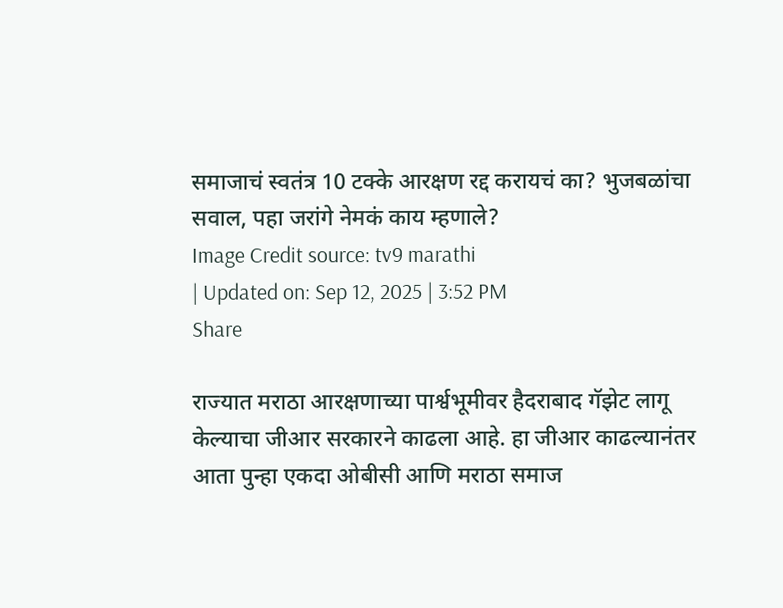समाजाचं स्वतंत्र 10 टक्के आरक्षण रद्द करायचं का? भुजबळांचा सवाल, पहा जरांगे नेमकं काय म्हणाले?
Image Credit source: tv9 marathi
| Updated on: Sep 12, 2025 | 3:52 PM
Share

राज्यात मराठा आरक्षणाच्या पार्श्वभूमीवर हैदराबाद गॅझेट लागू केल्याचा जीआर सरकारने काढला आहे. हा जीआर काढल्यानंतर आता पुन्हा एकदा ओबीसी आणि मराठा समाज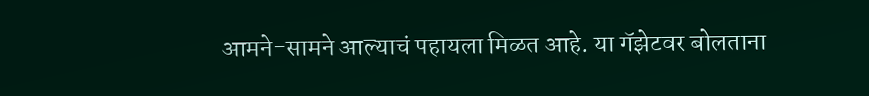आमने-सामने आल्याचं पहायला मिळत आहे. या गॅझेटवर बोलताना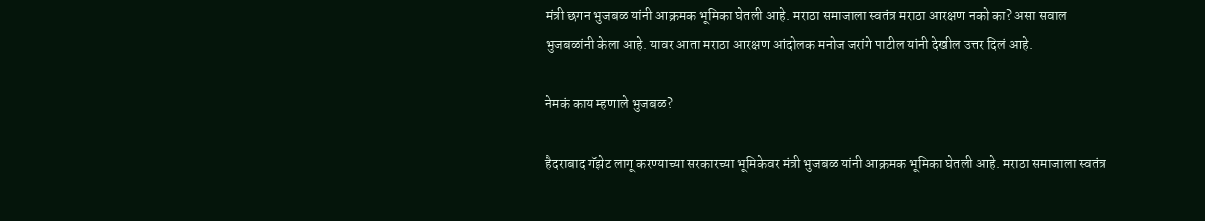मंत्री छगन भुजबळ यांनी आक्रमक भूमिका घेतली आहे. मराठा समाजाला स्वतंत्र मराठा आरक्षण नको का? असा सवाल भुजबळांनी केला आहे. यावर आता मराठा आरक्षण आंदोलक मनोज जरांगे पाटील यांनी देखील उत्तर दिलं आहे.

नेमकं काय म्हणाले भुजबळ?

हैदराबाद गॅझेट लागू करण्याच्या सरकारच्या भूमिकेवर मंत्री भुजबळ यांनी आक्रमक भूमिका घेतली आहे. मराठा समाजाला स्वतंत्र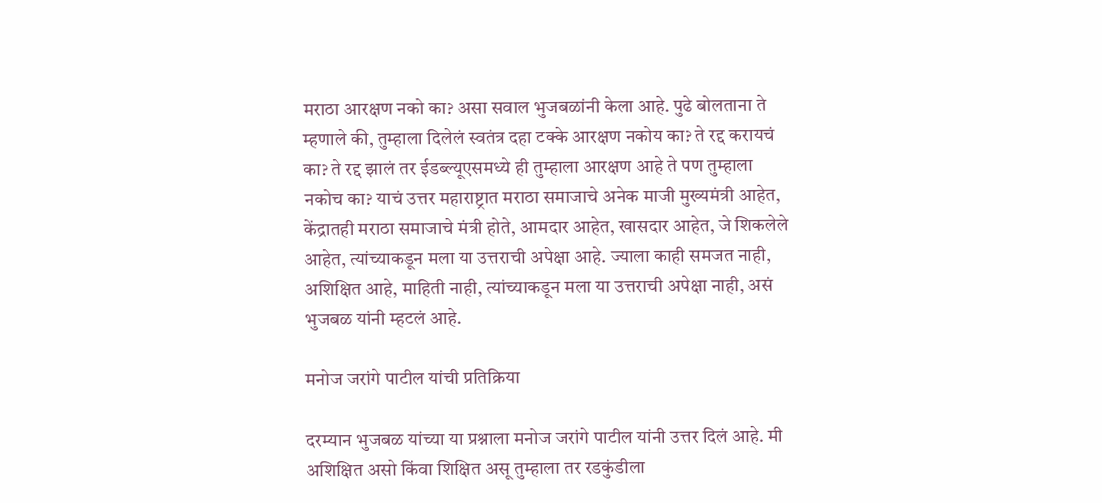मराठा आरक्षण नको का? असा सवाल भुजबळांनी केला आहे. पुढे बोलताना ते म्हणाले की, तुम्हाला दिलेलं स्वतंत्र दहा टक्के आरक्षण नकोय का? ते रद्द करायचं का? ते रद्द झालं तर ईडब्ल्यूएसमध्ये ही तुम्हाला आरक्षण आहे ते पण तुम्हाला नकोच का? याचं उत्तर महाराष्ट्रात मराठा समाजाचे अनेक माजी मुख्यमंत्री आहेत, केंद्रातही मराठा समाजाचे मंत्री होते, आमदार आहेत, खासदार आहेत, जे शिकलेले आहेत, त्यांच्याकडून मला या उत्तराची अपेक्षा आहे. ज्याला काही समजत नाही, अशिक्षित आहे, माहिती नाही, त्यांच्याकडून मला या उत्तराची अपेक्षा नाही, असं भुजबळ यांनी म्हटलं आहे.

मनोज जरांगे पाटील यांची प्रतिक्रिया

दरम्यान भुजबळ यांच्या या प्रश्नाला मनोज जरांगे पाटील यांनी उत्तर दिलं आहे. मी अशिक्षित असो किंवा शिक्षित असू तुम्हाला तर रडकुंडीला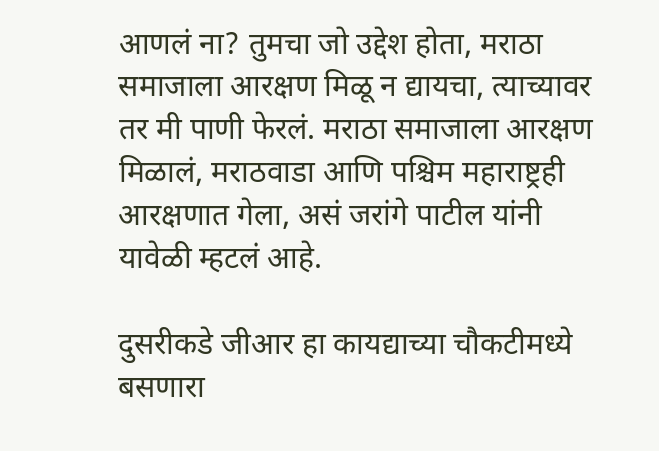आणलं ना? तुमचा जो उद्देश होता, मराठा समाजाला आरक्षण मिळू न द्यायचा, त्याच्यावर तर मी पाणी फेरलं. मराठा समाजाला आरक्षण मिळालं, मराठवाडा आणि पश्चिम महाराष्ट्रही आरक्षणात गेला, असं जरांगे पाटील यांनी यावेळी म्हटलं आहे.

दुसरीकडे जीआर हा कायद्याच्या चौकटीमध्ये बसणारा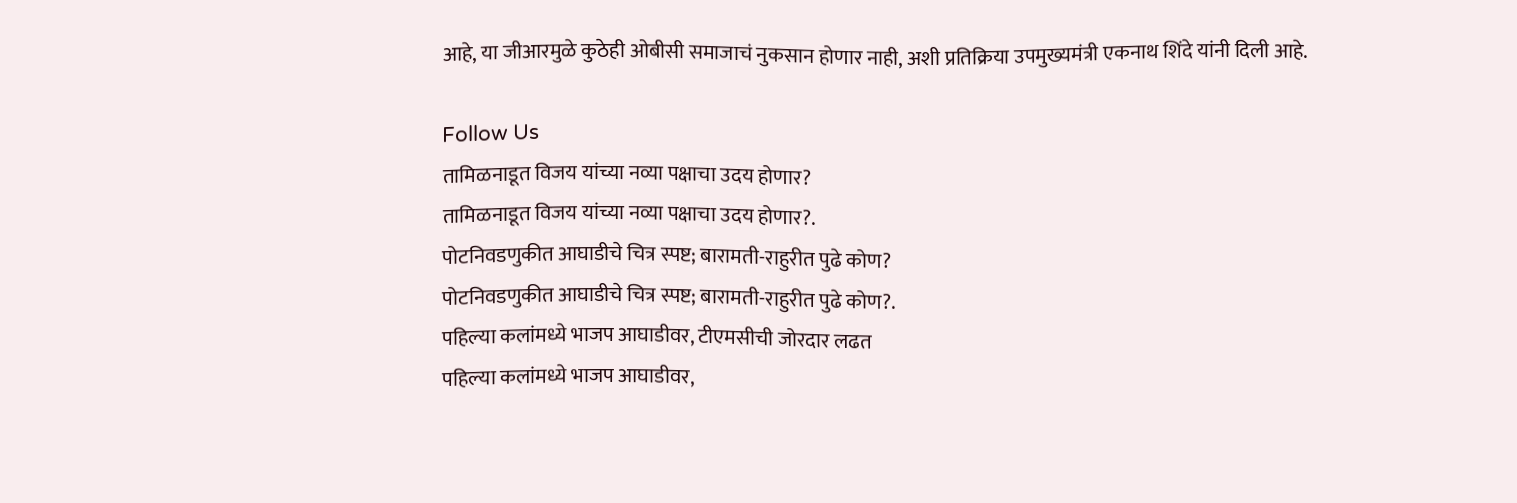आहे, या जीआरमुळे कुठेही ओबीसी समाजाचं नुकसान होणार नाही, अशी प्रतिक्रिया उपमुख्यमंत्री एकनाथ शिंदे यांनी दिली आहे.

Follow Us
तामिळनाडूत विजय यांच्या नव्या पक्षाचा उदय होणार?
तामिळनाडूत विजय यांच्या नव्या पक्षाचा उदय होणार?.
पोटनिवडणुकीत आघाडीचे चित्र स्पष्ट; बारामती-राहुरीत पुढे कोण?
पोटनिवडणुकीत आघाडीचे चित्र स्पष्ट; बारामती-राहुरीत पुढे कोण?.
पहिल्या कलांमध्ये भाजप आघाडीवर, टीएमसीची जोरदार लढत
पहिल्या कलांमध्ये भाजप आघाडीवर,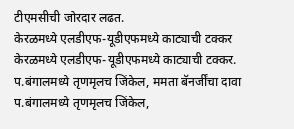टीएमसीची जोरदार लढत.
केरळमध्ये एलडीएफ-यूडीएफमध्ये काट्याची टक्कर
केरळमध्ये एलडीएफ-यूडीएफमध्ये काट्याची टक्कर.
प.बंगालमध्ये तृणमृलच जिंकेल, ममता बॅनर्जींचा दावा
प.बंगालमध्ये तृणमृलच जिंकेल,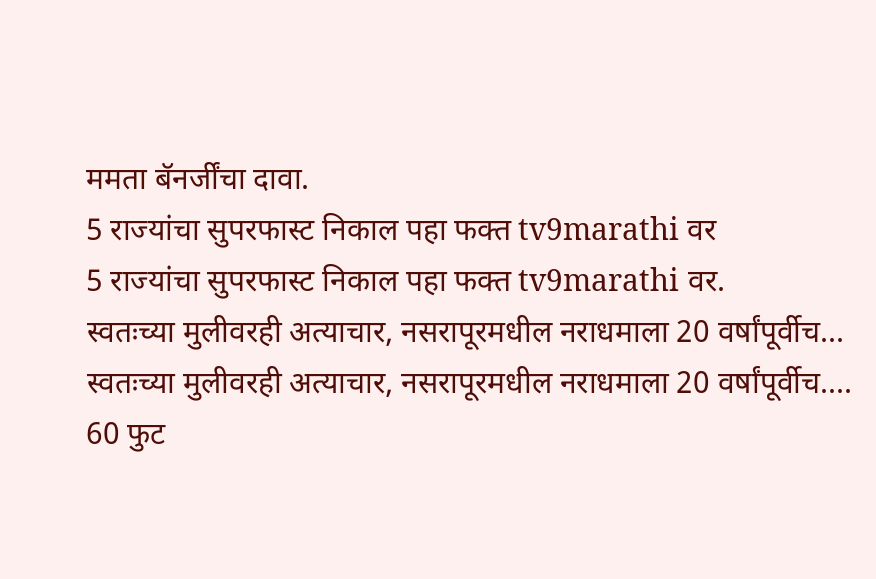ममता बॅनर्जींचा दावा.
5 राज्यांचा सुपरफास्ट निकाल पहा फक्त tv9marathi वर
5 राज्यांचा सुपरफास्ट निकाल पहा फक्त tv9marathi वर.
स्वतःच्या मुलीवरही अत्याचार, नसरापूरमधील नराधमाला 20 वर्षांपूर्वीच...
स्वतःच्या मुलीवरही अत्याचार, नसरापूरमधील नराधमाला 20 वर्षांपूर्वीच....
60 फुट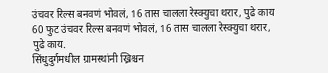उंचवर रिल्स बनवणं भोवलं, 16 तास चालला रेस्क्युचा थरार, पुढे काय
60 फुट उंचवर रिल्स बनवणं भोवलं, 16 तास चालला रेस्क्युचा थरार, पुढे काय.
सिंधुदुर्गमधील ग्रामस्थांनी ख्रिश्चन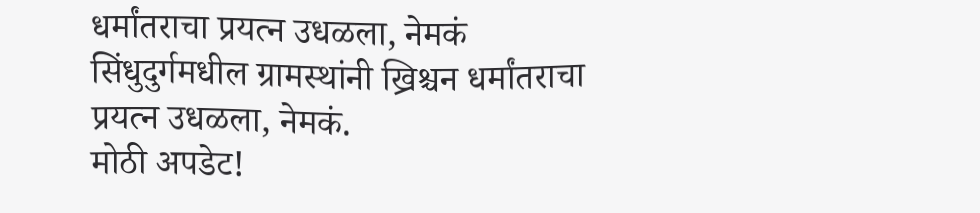धर्मांतराचा प्रयत्न उधळला, नेमकं
सिंधुदुर्गमधील ग्रामस्थांनी ख्रिश्चन धर्मांतराचा प्रयत्न उधळला, नेमकं.
मोठी अपडेट!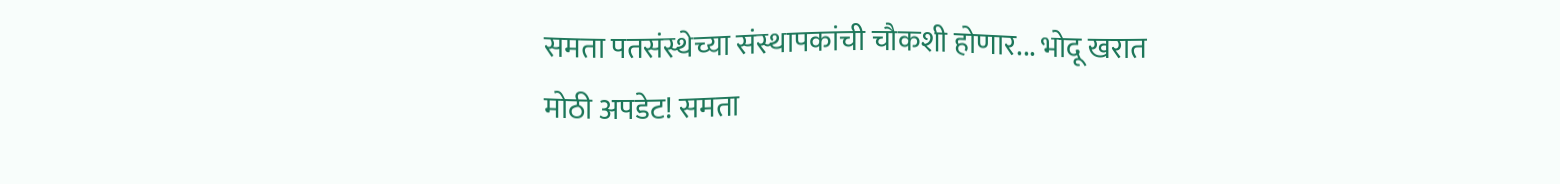समता पतसंस्थेच्या संस्थापकांची चौकशी होणार... भोदू खरात
मोठी अपडेट! समता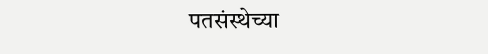पतसंस्थेच्या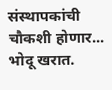संस्थापकांची चौकशी होणार... भोदू खरात.